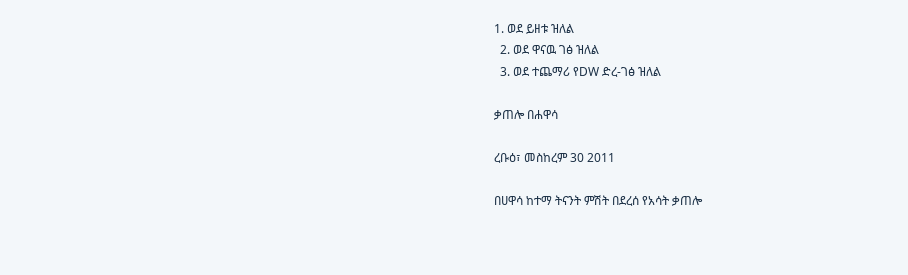1. ወደ ይዘቱ ዝለል
  2. ወደ ዋናዉ ገፅ ዝለል
  3. ወደ ተጨማሪ የDW ድረ-ገፅ ዝለል

ቃጠሎ በሐዋሳ

ረቡዕ፣ መስከረም 30 2011

በሀዋሳ ከተማ ትናንት ምሽት በደረሰ የአሳት ቃጠሎ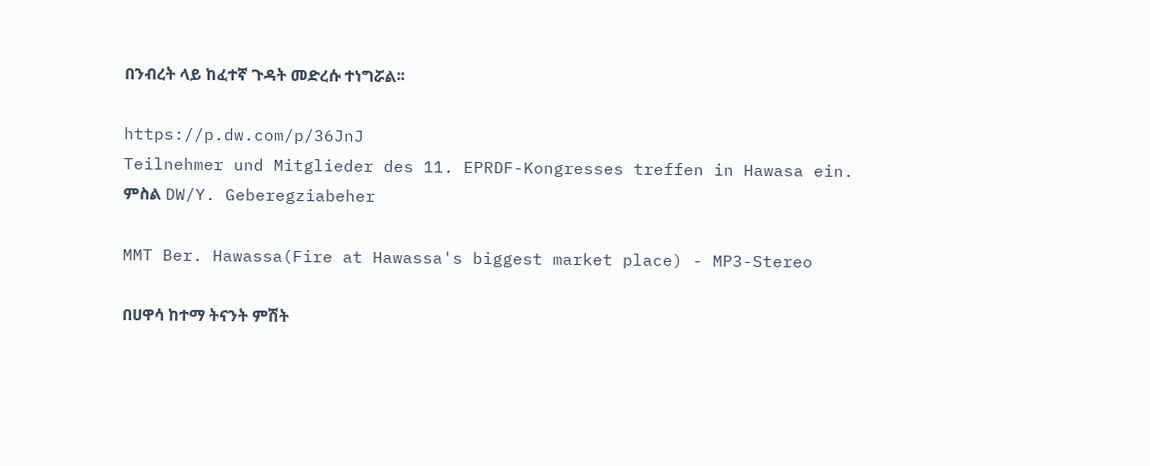በንብረት ላይ ከፈተኛ ጉዳት መድረሱ ተነግሯል፡፡

https://p.dw.com/p/36JnJ
Teilnehmer und Mitglieder des 11. EPRDF-Kongresses treffen in Hawasa ein.
ምስል DW/Y. Geberegziabeher

MMT Ber. Hawassa(Fire at Hawassa's biggest market place) - MP3-Stereo

በሀዋሳ ከተማ ትናንት ምሽት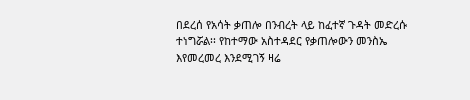በደረሰ የአሳት ቃጠሎ በንብረት ላይ ከፈተኛ ጉዳት መድረሱ ተነግሯል፡፡ የከተማው አስተዳደር የቃጠሎውን መንስኤ እየመረመረ እንደሚገኝ ዛሬ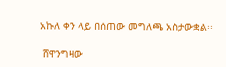አኩለ ቀን ላይ በሰጠው መግለጫ አስታውቋል፡፡

 ሸዋንግዛው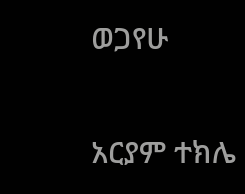ወጋየሁ

አርያም ተክሌ